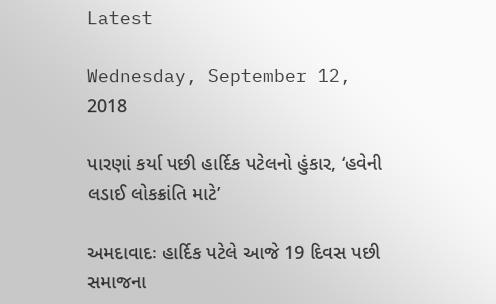Latest

Wednesday, September 12, 2018

પારણાં કર્યા પછી હાર્દિક પટેલનો હુંકાર, ‘હવેની લડાઈ લોકક્રાંતિ માટે’

અમદાવાદઃ હાર્દિક પટેલે આજે 19 દિવસ પછી સમાજના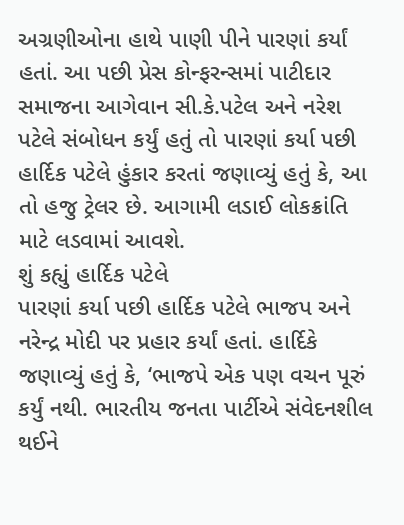અગ્રણીઓના હાથે પાણી પીને પારણાં કર્યાં હતાં. આ પછી પ્રેસ કોન્ફરન્સમાં પાટીદાર સમાજના આગેવાન સી.કે.પટેલ અને નરેશ પટેલે સંબોધન કર્યું હતું તો પારણાં કર્યા પછી હાર્દિક પટેલે હુંકાર કરતાં જણાવ્યું હતું કે, આ તો હજુ ટ્રેલર છે. આગામી લડાઈ લોકક્રાંતિ માટે લડવામાં આવશે.
શું કહ્યું હાર્દિક પટેલે
પારણાં કર્યા પછી હાર્દિક પટેલે ભાજપ અને નરેન્દ્ર મોદી પર પ્રહાર કર્યાં હતાં. હાર્દિકે જણાવ્યું હતું કે, ‘ભાજપે એક પણ વચન પૂરું કર્યું નથી. ભારતીય જનતા પાર્ટીએ સંવેદનશીલ થઈને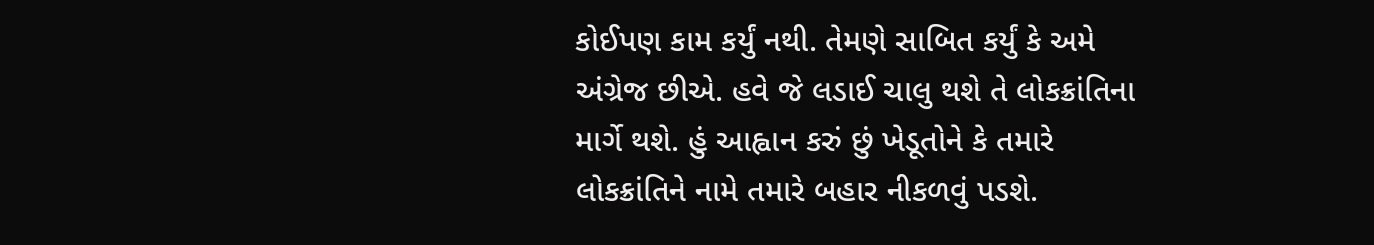કોઈપણ કામ કર્યું નથી. તેમણે સાબિત કર્યું કે અમે અંગ્રેજ છીએ. હવે જે લડાઈ ચાલુ થશે તે લોકક્રાંતિના માર્ગે થશે. હું આહ્વાન કરું છું ખેડૂતોને કે તમારે લોકક્રાંતિને નામે તમારે બહાર નીકળવું પડશે.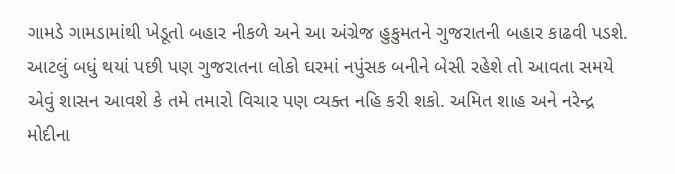ગામડે ગામડામાંથી ખેડૂતો બહાર નીકળે અને આ અંગ્રેજ હુકુમતને ગુજરાતની બહાર કાઢવી પડશે. આટલું બધું થયાં પછી પણ ગુજરાતના લોકો ઘરમાં નપુંસક બનીને બેસી રહેશે તો આવતા સમયે એવું શાસન આવશે કે તમે તમારો વિચાર પણ વ્યક્ત નહિ કરી શકો. અમિત શાહ અને નરેન્દ્ર મોદીના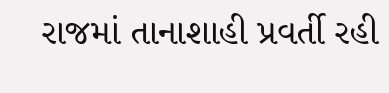રાજમાં તાનાશાહી પ્રવર્તી રહી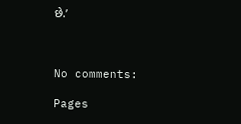છે.’



No comments:

Pages